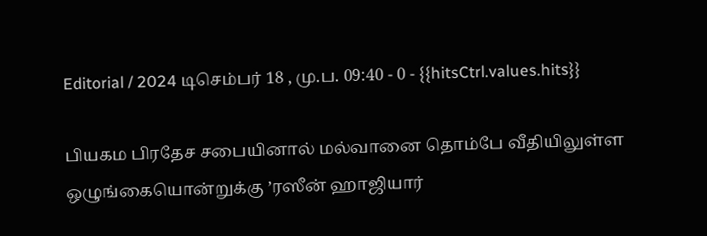Editorial / 2024 டிசெம்பர் 18 , மு.ப. 09:40 - 0 - {{hitsCtrl.values.hits}}

பியகம பிரதேச சபையினால் மல்வானை தொம்பே வீதியிலுள்ள ஒழுங்கையொன்றுக்கு ’ரஸீன் ஹாஜியார்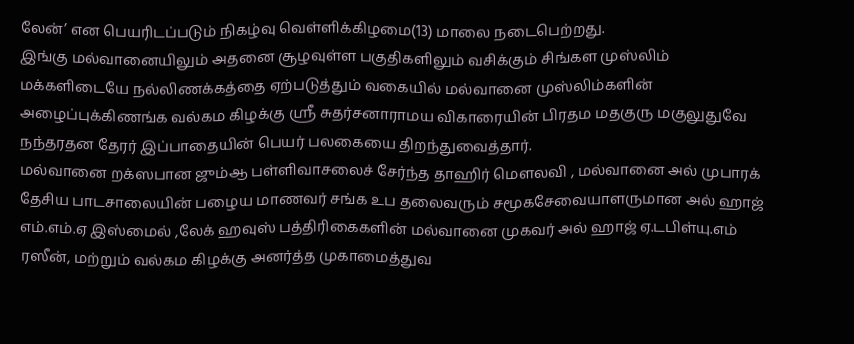லேன்’ என பெயரிடப்படும் நிகழ்வு வெள்ளிக்கிழமை(13) மாலை நடைபெற்றது.
இங்கு மல்வானையிலும் அதனை சூழவுள்ள பகுதிகளிலும் வசிக்கும் சிங்கள முஸ்லிம் மக்களிடையே நல்லிணக்கத்தை ஏற்படுத்தும் வகையில் மல்வானை முஸ்லிம்களின் அழைப்புக்கிணங்க வல்கம கிழக்கு ஸ்ரீ சுதர்சனாராமய விகாரையின் பிரதம மதகுரு மகுலுதுவே நந்தரதன தேரர் இப்பாதையின் பெயர் பலகையை திறந்துவைத்தார்.
மல்வானை றக்ஸபான ஜும்ஆ பள்ளிவாசலைச் சேர்ந்த தாஹிர் மெளலவி , மல்வானை அல் முபாரக் தேசிய பாடசாலையின் பழைய மாணவர் சங்க உப தலைவரும் சமூகசேவையாளருமான அல் ஹாஜ் எம்.எம்.ஏ இஸ்மைல் ,லேக் ஹவுஸ் பத்திரிகைகளின் மல்வானை முகவர் அல் ஹாஜ் ஏ.டபிள்யு.எம் ரஸீன், மற்றும் வல்கம கிழக்கு அனர்த்த முகாமைத்துவ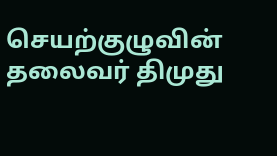செயற்குழுவின் தலைவர் திமுது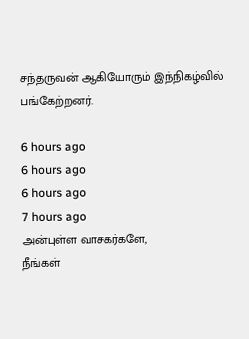சந்தருவன் ஆகியோரும் இந்நிகழ்வில் பங்கேற்றனர்.

6 hours ago
6 hours ago
6 hours ago
7 hours ago
அன்புள்ள வாசகர்களே,
நீங்கள்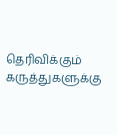தெரிவிக்கும் கருத்துகளுக்கு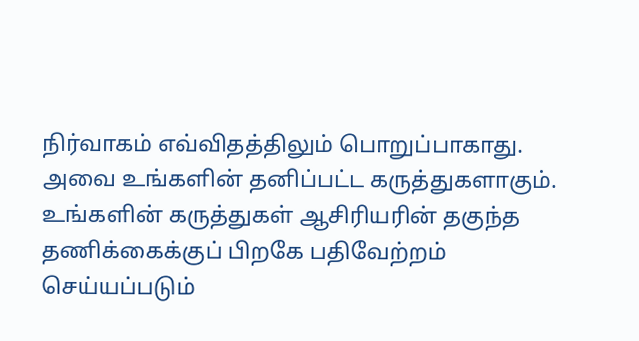நிர்வாகம் எவ்விதத்திலும் பொறுப்பாகாது. அவை உங்களின் தனிப்பட்ட கருத்துகளாகும். உங்களின் கருத்துகள் ஆசிரியரின் தகுந்த தணிக்கைக்குப் பிறகே பதிவேற்றம் செய்யப்படும்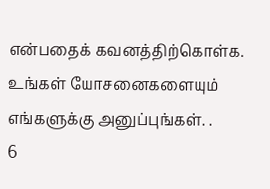என்பதைக் கவனத்திற்கொள்க. உங்கள் யோசனைகளையும் எங்களுக்கு அனுப்புங்கள். .
6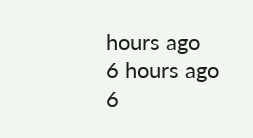hours ago
6 hours ago
6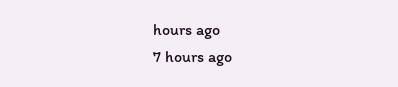hours ago
7 hours ago